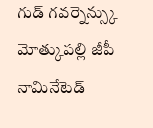గుడ్ గవర్నెన్స్కు మోత్కుపల్లి జీపీ నామినేటెడ్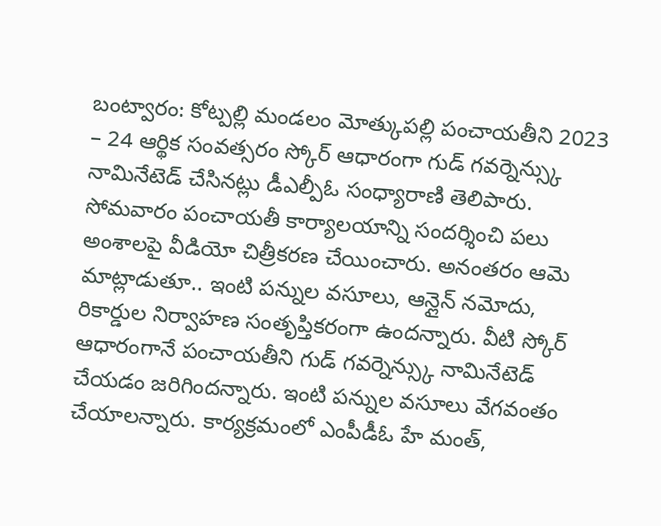బంట్వారం: కోట్పల్లి మండలం మోత్కుపల్లి పంచాయతీని 2023 – 24 ఆర్థిక సంవత్సరం స్కోర్ ఆధారంగా గుడ్ గవర్నెన్స్కు నామినేటెడ్ చేసినట్లు డీఎల్పీఓ సంధ్యారాణి తెలిపారు. సోమవారం పంచాయతీ కార్యాలయాన్ని సందర్శించి పలు అంశాలపై వీడియో చిత్రీకరణ చేయించారు. అనంతరం ఆమె మాట్లాడుతూ.. ఇంటి పన్నుల వసూలు, ఆన్లైన్ నమోదు, రికార్డుల నిర్వాహణ సంతృప్తికరంగా ఉందన్నారు. వీటి స్కోర్ ఆధారంగానే పంచాయతీని గుడ్ గవర్నెన్స్కు నామినేటెడ్ చేయడం జరిగిందన్నారు. ఇంటి పన్నుల వసూలు వేగవంతం చేయాలన్నారు. కార్యక్రమంలో ఎంపీడీఓ హే మంత్,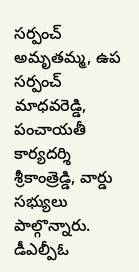సర్పంచ్ అమృతమ్మ, ఉప సర్పంచ్ మాధవరెడ్డి, పంచాయతీ కార్యదర్శి శ్రీకాంత్రెడ్డి, వార్డు సభ్యులు పాల్గొన్నారు.
డీఎల్పీఓ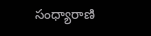సంధ్యారాణి